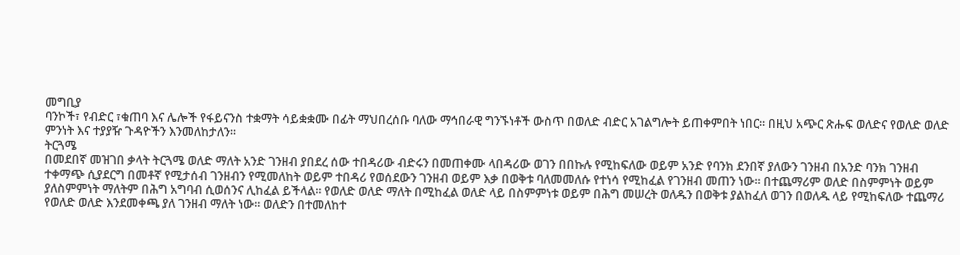መግቢያ
ባንኮች፣ የብድር ፣ቁጠባ እና ሌሎች የፋይናንስ ተቋማት ሳይቋቋሙ በፊት ማህበረሰቡ ባለው ማኅበራዊ ግንኙነቶች ውስጥ በወለድ ብድር አገልግሎት ይጠቀምበት ነበር፡፡ በዚህ አጭር ጽሑፍ ወለድና የወለድ ወለድ ምንነት እና ተያያዥ ጉዳዮችን እንመለከታለን፡፡
ትርጓሜ
በመደበኛ መዝገበ ቃላት ትርጓሜ ወለድ ማለት አንድ ገንዘብ ያበደረ ሰው ተበዳሪው ብድሩን በመጠቀሙ ላበዳሪው ወገን በበኩሉ የሚከፍለው ወይም አንድ የባንክ ደንበኛ ያለውን ገንዘብ በአንድ ባንክ ገንዘብ ተቀማጭ ሲያደርግ በመቶኛ የሚታሰብ ገንዘብን የሚመለከት ወይም ተበዳሪ የወሰደውን ገንዘብ ወይም እቃ በወቅቱ ባለመመለሱ የተነሳ የሚከፈል የገንዘብ መጠን ነው፡፡ በተጨማሪም ወለድ በስምምነት ወይም ያለስምምነት ማለትም በሕግ አግባብ ሲወሰንና ሊከፈል ይችላል፡፡ የወለድ ወለድ ማለት በሚከፈል ወለድ ላይ በስምምነቱ ወይም በሕግ መሠረት ወለዱን በወቅቱ ያልከፈለ ወገን በወለዱ ላይ የሚከፍለው ተጨማሪ የወለድ ወለድ እንደመቀጫ ያለ ገንዘብ ማለት ነው፡፡ ወለድን በተመለከተ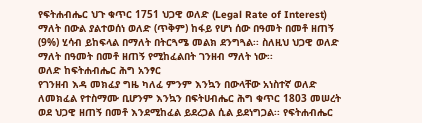የፍትሐብሔር ህጉ ቁጥር 1751 ህጋዊ ወለድ (Legal Rate of Interest) ማለት በውል ያልተወሰነ ወለድ (ጥቅም) ከፋይ የሆነ ሰው በዓመት በመቶ ዘጠኝ (9%) ሂሳብ ይከፍላል በማለት በትርጓሜ መልክ ደንግጓል፡፡ ስለዚህ ህጋዊ ወለድ ማለት በዓመት በመቶ ዘጠኝ የሚከፈልበት ገንዘብ ማለት ነው፡፡
ወለድ ከፍትሐብሔር ሕግ አንፃር
የገንዘብ እዳ መክፈያ ግዜ ካለፈ ምንም እንኳን በውላቸው አነስተኛ ወለድ ለመክፈል የተስማሙ ቢሆንም እንኳን በፍትሀብሔር ሕግ ቁጥር 1803 መሠረት ወደ ህጋዊ ዘጠኝ በመቶ እንደሚከፈል ይደረጋል ሲል ይደነግጋል፡፡ የፍትሐብሔር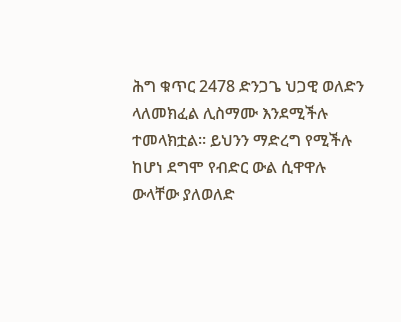ሕግ ቁጥር 2478 ድንጋጌ ህጋዊ ወለድን ላለመክፈል ሊስማሙ እንደሚችሉ ተመላክቷል፡፡ ይህንን ማድረግ የሚችሉ ከሆነ ደግሞ የብድር ውል ሲዋዋሉ ውላቸው ያለወለድ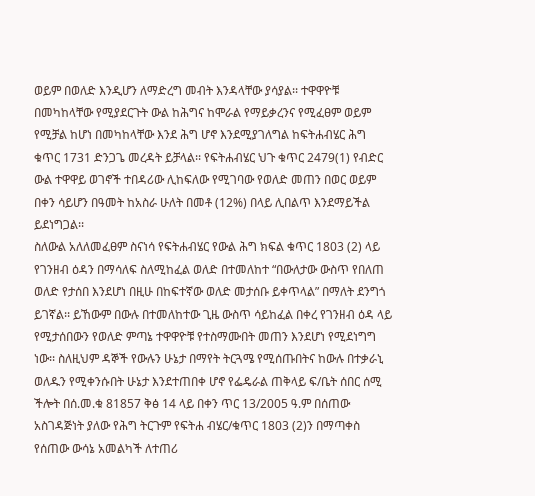ወይም በወለድ እንዲሆን ለማድረግ መብት እንዳላቸው ያሳያል፡፡ ተዋዋዮቹ በመካከላቸው የሚያደርጉት ውል ከሕግና ከሞራል የማይቃረንና የሚፈፀም ወይም የሚቻል ከሆነ በመካከላቸው እንደ ሕግ ሆኖ እንደሚያገለግል ከፍትሐብሄር ሕግ ቁጥር 1731 ድንጋጌ መረዳት ይቻላል፡፡ የፍትሐብሄር ህጉ ቁጥር 2479(1) የብድር ውል ተዋዋይ ወገኖች ተበዳሪው ሊከፍለው የሚገባው የወለድ መጠን በወር ወይም በቀን ሳይሆን በዓመት ከአስራ ሁለት በመቶ (12%) በላይ ሊበልጥ እንደማይችል ይደነግጋል፡፡
ስለውል አለለመፈፀም ስናነሳ የፍትሐብሄር የውል ሕግ ክፍል ቁጥር 1803 (2) ላይ የገንዘብ ዕዳን በማሳለፍ ስለሚከፈል ወለድ በተመለከተ “በውለታው ውስጥ የበለጠ ወለድ የታሰበ እንደሆነ በዚሁ በከፍተኛው ወለድ መታሰቡ ይቀጥላል” በማለት ደንግጎ ይገኛል፡፡ ይኸውም በውሉ በተመለከተው ጊዜ ውስጥ ሳይከፈል በቀረ የገንዘብ ዕዳ ላይ የሚታሰበውን የወለድ ምጣኔ ተዋዋዮቹ የተስማሙበት መጠን እንደሆነ የሚደነግግ ነው፡፡ ስለዚህም ዳኞች የውሉን ሁኔታ በማየት ትርጓሜ የሚሰጡበትና ከውሉ በተቃራኒ ወለዱን የሚቀንሱበት ሁኔታ እንደተጠበቀ ሆኖ የፌዴራል ጠቅላይ ፍ/ቤት ሰበር ሰሚ ችሎት በሰ.መ.ቁ 81857 ቅፅ 14 ላይ በቀን ጥር 13/2005 ዓ.ም በሰጠው አስገዳጅነት ያለው የሕግ ትርጉም የፍትሐ ብሄር/ቁጥር 1803 (2)ን በማጣቀስ የሰጠው ውሳኔ አመልካች ለተጠሪ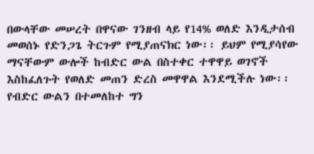በውላቸው መሠረት በዋናው ገንዘብ ላይ የ14% ወለድ እንዲታሰብ መወሰኑ የድንጋጌ ትርጉም የሚያጠናክር ነው፡፡ ይህም የሚያሳየው ማናቸውም ውሎች ከብድር ውል በስተቀር ተዋዋይ ወገኖች እስከፈለጉት የወለድ መጠን ድረስ መዋዋል እንደሚችሉ ነው፡፡ የብድር ውልን በተመለከተ ግን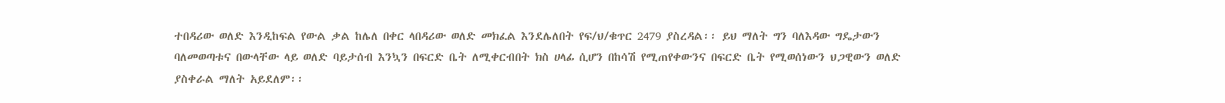ተበዳሪው ወለድ እንዲከፍል የውል ቃል ከሌለ በቀር ላበዳሪው ወለድ መክፈል እንደሌለበት የፍ/ህ/ቁጥር 2479 ያስረዳል፡፡ ይህ ማለት ግን ባለእዳው ግዴታውን ባለመወጣቱና በውላቸው ላይ ወለድ ባይታሰብ እንኳን በፍርድ ቤት ለሚቀርብበት ክስ ሀላፊ ሲሆን በከሳሽ የሚጠየቀውንና በፍርድ ቤት የሚወሰነውን ህጋዊውን ወለድ ያስቀራል ማለት አይደለም፡፡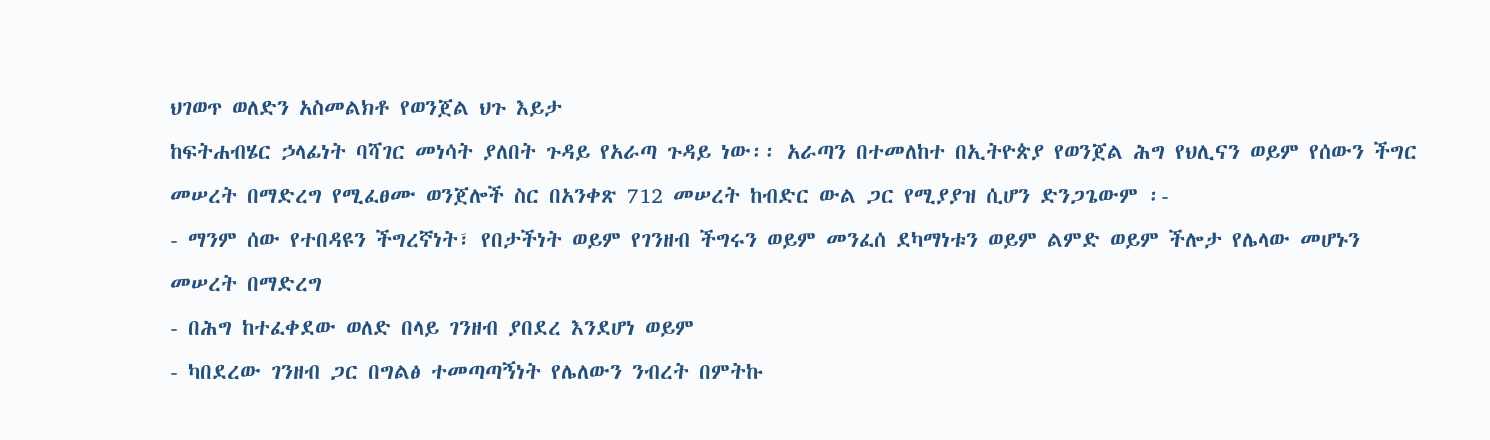ህገወጥ ወለድን አስመልክቶ የወንጀል ህጉ እይታ
ከፍትሐብሄር ኃላፊነት ባሻገር መነሳት ያለበት ጉዳይ የአራጣ ጉዳይ ነው፡፡ አራጣን በተመለከተ በኢትዮጵያ የወንጀል ሕግ የህሊናን ወይም የሰውን ችግር መሠረት በማድረግ የሚፈፀሙ ወንጀሎች ስር በአንቀጽ 712 መሠረት ከብድር ውል ጋር የሚያያዝ ሲሆን ድንጋጌውም ፡-
- ማንም ሰው የተበዳዩን ችግረኛነት፣ የበታችነት ወይም የገንዘብ ችግሩን ወይም መንፈሰ ደካማነቱን ወይም ልምድ ወይም ችሎታ የሌላው መሆኑን መሠረት በማድረግ
- በሕግ ከተፈቀደው ወለድ በላይ ገንዘብ ያበደረ እንደሆነ ወይም
- ካበደረው ገንዘብ ጋር በግልፅ ተመጣጣኝነት የሌለውን ንብረት በምትኩ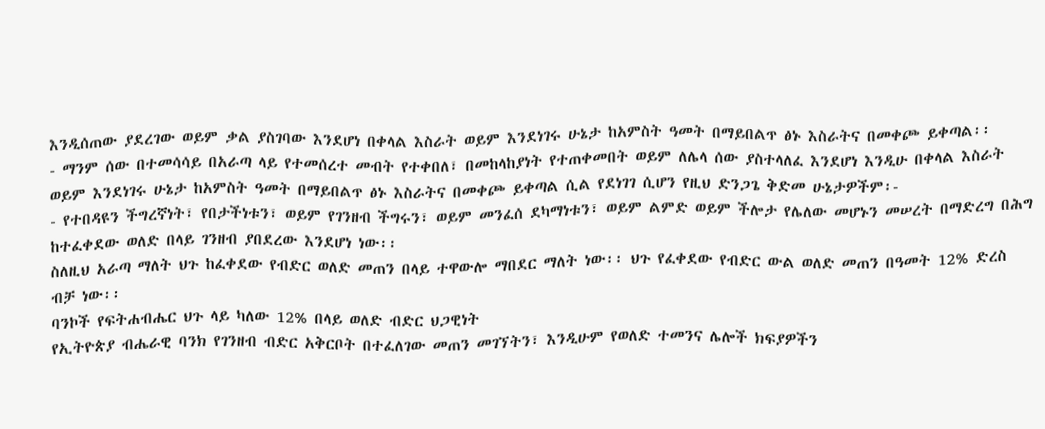እንዲሰጠው ያደረገው ወይም ቃል ያስገባው እንደሆነ በቀላል እስራት ወይም እንደነገሩ ሁኔታ ከአምስት ዓመት በማይበልጥ ፅኑ እስራትና በመቀጮ ይቀጣል፡፡
- ማንም ሰው በተመሳሳይ በአራጣ ላይ የተመሰረተ መብት የተቀበለ፣ በመከላከያነት የተጠቀመበት ወይም ለሌላ ሰው ያስተላለፈ እንደሆነ እንዲሁ በቀላል እስራት ወይም እንደነገሩ ሁኔታ ከአምስት ዓመት በማይበልጥ ፅኑ እስራትና በመቀጮ ይቀጣል ሲል የደነገገ ሲሆን የዚህ ድንጋጌ ቅድመ ሁኔታዎችም፡-
- የተበዳዩን ችግረኛነት፣ የበታችነቱን፣ ወይም የገንዘብ ችግሩን፣ ወይም መንፈሰ ደካማነቱን፣ ወይም ልምድ ወይም ችሎታ የሌለው መሆኑን መሠረት በማድረግ በሕግ ከተፈቀደው ወለድ በላይ ገንዘብ ያበደረው እንደሆነ ነው፡፡
ስለዚህ አራጣ ማለት ህጉ ከፈቀደው የብድር ወለድ መጠን በላይ ተዋውሎ ማበደር ማለት ነው፡፡ ህጉ የፈቀደው የብድር ውል ወለድ መጠን በዓመት 12% ድረስ ብቻ ነው፡፡
ባንኮች የፍትሐብሔር ህጉ ላይ ካለው 12% በላይ ወለድ ብድር ህጋዊነት
የኢትዮጵያ ብሔራዊ ባንክ የገንዘብ ብድር አቅርቦት በተፈለገው መጠን መገኘትን፣ እንዲሁም የወለድ ተመንና ሌሎች ክፍያዎችን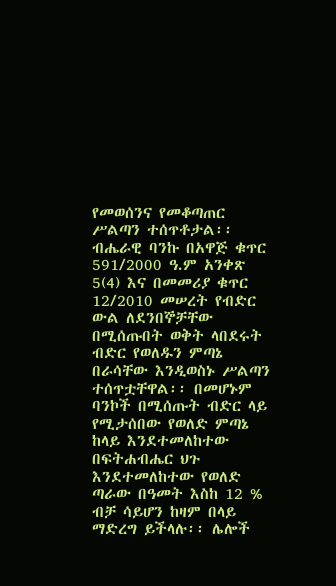የመወሰንና የመቆጣጠር ሥልጣን ተሰጥቶታል፡፡ ብሔራዊ ባንኩ በአዋጅ ቁጥር 591/2000 ዓ.ም አንቀጽ 5(4) እና በመመሪያ ቁጥር 12/2010 መሠረት የብድር ውል ለደንበኞቻቸው በሚሰጡበት ወቅት ላበደሩት ብድር የወለዱን ምጣኔ በራሳቸው እንዲወስኑ ሥልጣን ተሰጥቷቸዋል፡፡ በመሆኑም ባንኮች በሚሰጡት ብድር ላይ የሚታሰበው የወለድ ምጣኔ ከላይ እንደተመለከተው በፍትሐብሔር ህጉ እንደተመለከተው የወለድ ጣራው በዓመት እስከ 12 % ብቻ ሳይሆን ከዛም በላይ ማድረግ ይችላሉ፡፡ ሌሎች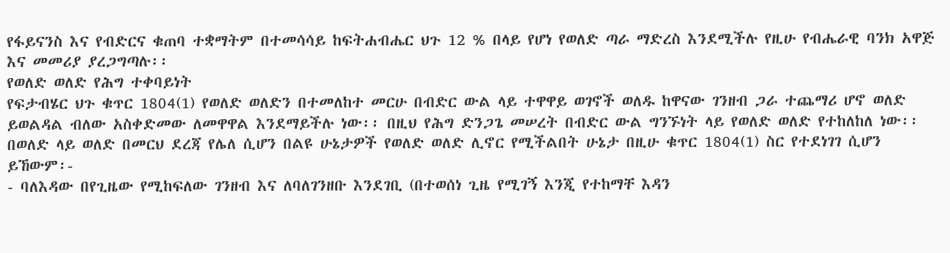የፋይናንስ እና የብድርና ቁጠባ ተቋማትም በተመሳሳይ ከፍትሐብሔር ህጉ 12 % በላይ የሆነ የወለድ ጣራ ማድረስ እንደሚችሉ የዚሁ የብሔራዊ ባንክ አዋጅ እና መመሪያ ያረጋግጣሉ፡፡
የወለድ ወለድ የሕግ ተቀባይነት
የፍታብሄር ህጉ ቁጥር 1804(1) የወለድ ወለድን በተመለከተ መርሁ በብድር ውል ላይ ተዋዋይ ወገኖች ወለዱ ከዋናው ገንዘብ ጋራ ተጨማሪ ሆኖ ወለድ ይወልዳል ብለው አስቀድመው ለመዋዋል እንደማይችሉ ነው፡፡ በዚህ የሕግ ድንጋጌ መሠረት በብድር ውል ግንኙነት ላይ የወለድ ወለድ የተከለከለ ነው፡፡ በወለድ ላይ ወለድ በመርህ ደረጃ የሌለ ሲሆን በልዩ ሁኔታዎች የወለድ ወለድ ሊኖር የሚችልበት ሁኔታ በዚሁ ቁጥር 1804(1) ስር የተደነገገ ሲሆን ይኸውም፡-
- ባለእዳው በየጊዜው የሚከፍለው ገንዘብ እና ለባለገንዘቡ እንደገቢ (በተወሰነ ጊዜ የሚገኝ እንጂ የተከማቸ እዳን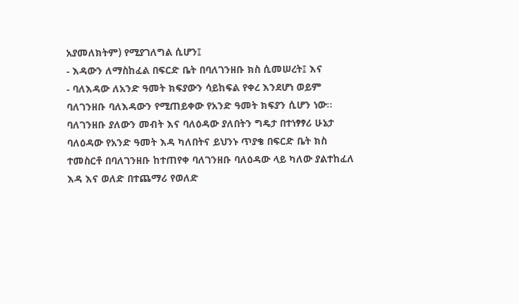አያመለክትም) የሚያገለግል ሲሆን፤
- እዳውን ለማስከፈል በፍርድ ቤት በባለገንዘቡ ክስ ሲመሠረት፤ እና
- ባለእዳው ለአንድ ዓመት ክፍያውን ሳይከፍል የቀረ እንደሆነ ወይም ባለገንዘቡ ባለእዳውን የሚጠይቀው የአንድ ዓመት ክፍያን ሲሆን ነው፡፡
ባለገንዘቡ ያለውን መብት እና ባለዕዳው ያለበትን ግዴታ በተነፃፃሪ ሁኔታ ባለዕዳው የአንድ ዓመት እዳ ካለበትና ይህንኑ ጥያቄ በፍርድ ቤት ክስ ተመስርቶ በባለገንዘቡ ከተጠየቀ ባለገንዘቡ ባለዕዳው ላይ ካለው ያልተከፈለ እዳ እና ወለድ በተጨማሪ የወለድ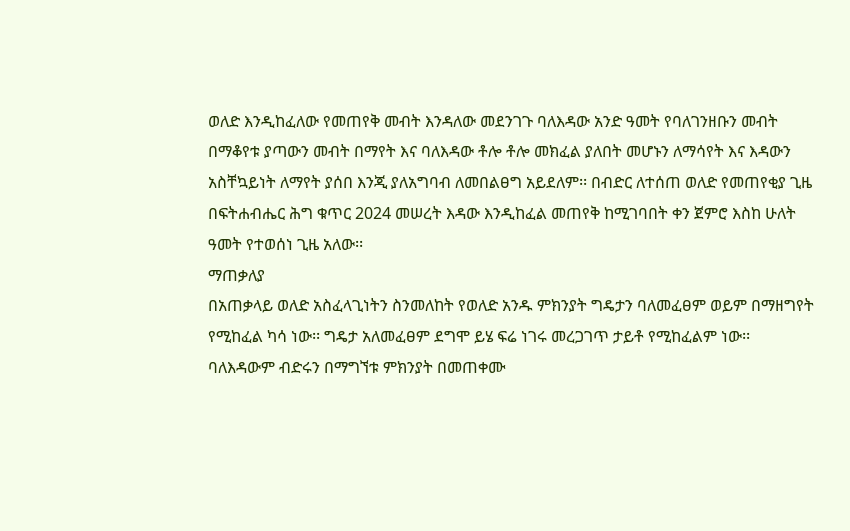ወለድ እንዲከፈለው የመጠየቅ መብት እንዳለው መደንገጉ ባለእዳው አንድ ዓመት የባለገንዘቡን መብት በማቆየቱ ያጣውን መብት በማየት እና ባለእዳው ቶሎ ቶሎ መክፈል ያለበት መሆኑን ለማሳየት እና እዳውን አስቸኳይነት ለማየት ያሰበ እንጂ ያለአግባብ ለመበልፀግ አይደለም፡፡ በብድር ለተሰጠ ወለድ የመጠየቂያ ጊዜ በፍትሐብሔር ሕግ ቁጥር 2024 መሠረት እዳው እንዲከፈል መጠየቅ ከሚገባበት ቀን ጀምሮ እስከ ሁለት ዓመት የተወሰነ ጊዜ አለው፡፡
ማጠቃለያ
በአጠቃላይ ወለድ አስፈላጊነትን ስንመለከት የወለድ አንዱ ምክንያት ግዴታን ባለመፈፀም ወይም በማዘግየት የሚከፈል ካሳ ነው፡፡ ግዴታ አለመፈፀም ደግሞ ይሄ ፍሬ ነገሩ መረጋገጥ ታይቶ የሚከፈልም ነው፡፡ ባለእዳውም ብድሩን በማግኘቱ ምክንያት በመጠቀሙ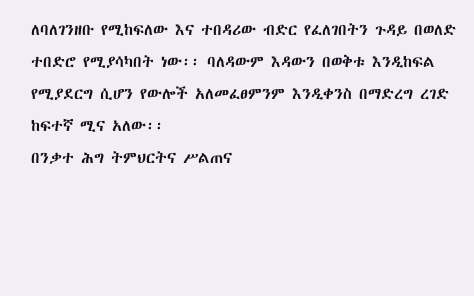ለባለገንዘቡ የሚከፍለው እና ተበዳሪው ብድር የፈለገበትን ጉዳይ በወለድ ተበድሮ የሚያሳካበት ነው፡፡ ባለዳውም እዳውን በወቅቱ እንዲከፍል የሚያደርግ ሲሆን የውሎች አለመፈፀምንም እንዲቀንስ በማድረግ ረገድ ከፍተኛ ሚና አለው፡፡
በንቃተ ሕግ ትምህርትና ሥልጠና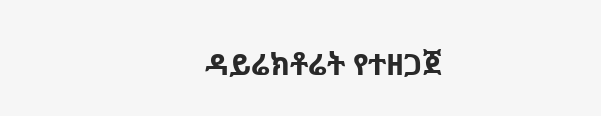ዳይሬክቶሬት የተዘጋጀ